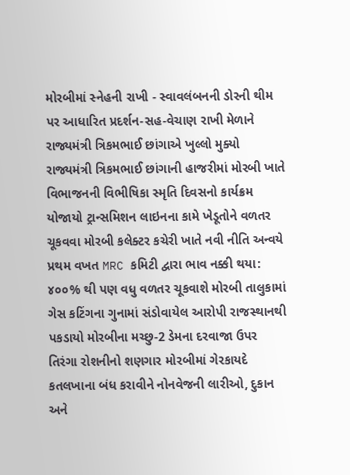મોરબીમાં સ્નેહની રાખી - સ્વાવલંબનની ડોરની થીમ પર આધારિત પ્રદર્શન-સહ-વેચાણ રાખી મેળાને રાજ્યમંત્રી ત્રિકમભાઈ છાંગાએ ખુલ્લો મુક્યો રાજ્યમંત્રી ત્રિકમભાઈ છાંગાની હાજરીમાં મોરબી ખાતે વિભાજનની વિભીષિકા સ્મૃતિ દિવસનો કાર્યક્રમ યોજાયો ટ્રાન્સમિશન લાઇનના કામે ખેડૂતોને વળતર ચૂકવવા મોરબી કલેક્ટર કચેરી ખાતે નવી નીતિ અન્વયે પ્રથમ વખત MRC કમિટી દ્વારા ભાવ નક્કી થયા: ૪૦૦% થી પણ વધુ વળતર ચૂકવાશે મોરબી તાલુકામાં ગેસ કટિંગના ગુનામાં સંડોવાયેલ આરોપી રાજસ્થાનથી પકડાયો મોરબીના મચ્છુ-2 ડેમના દરવાજા ઉપર તિરંગા રોશનીનો શણગાર મોરબીમાં ગેરકાયદે કતલખાના બંધ કરાવીને નોનવેજની લારીઓ, દુકાન અને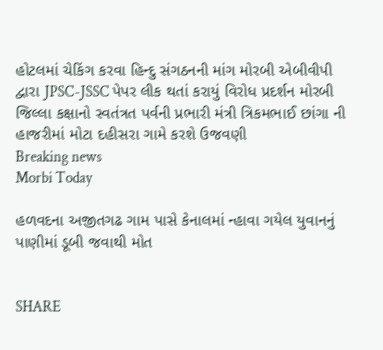હોટલમાં ચેકિંગ કરવા હિન્દુ સંગઠનની માંગ મોરબી એબીવીપી દ્વારા JPSC-JSSC પેપર લીક થતાં કરાયું વિરોધ પ્રદર્શન મોરબી જિલ્લા કક્ષાનો સ્વતંત્રત પર્વની પ્રભારી મંત્રી ત્રિકમભાઈ છાંગા ની હાજરીમાં મોટા દહીસરા ગામે કરશે ઉજવણી
Breaking news
Morbi Today

હળવદના અજીતગઢ ગામ પાસે કેનાલમાં ન્હાવા ગયેલ યુવાનનું પાણીમાં ડૂબી જવાથી મોત


SHARE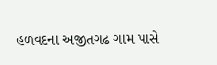હળવદના અજીતગઢ ગામ પાસે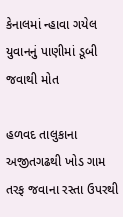કેનાલમાં ન્હાવા ગયેલ યુવાનનું પાણીમાં ડૂબી જવાથી મોત

હળવદ તાલુકાના અજીતગઢથી ખોડ ગામ તરફ જવાના રસ્તા ઉપરથી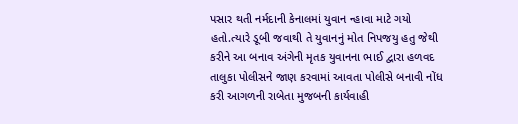પસાર થતી નર્મદાની કેનાલમાં યુવાન ન્હાવા માટે ગયો હતો.ત્યારે ડૂબી જવાથી તે યુવાનનું મોત નિપજયુ હતુ જેથી કરીને આ બનાવ અંગેની મૃતક યુવાનના ભાઈ દ્વારા હળવદ તાલુકા પોલીસને જાણ કરવામાં આવતા પોલીસે બનાવી નોંધ કરી આગળની રાબેતા મુજબની કાર્યવાહી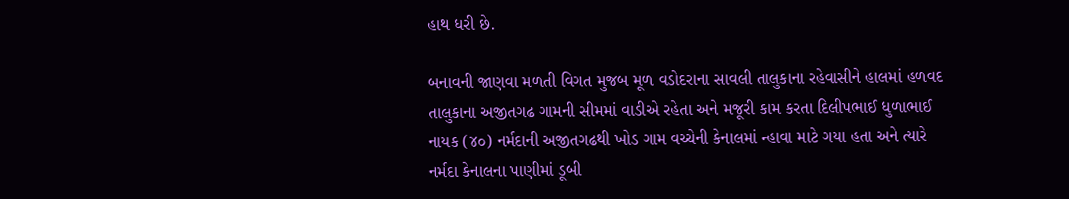હાથ ધરી છે.

બનાવની જાણવા મળતી વિગત મુજબ મૂળ વડોદરાના સાવલી તાલુકાના રહેવાસીને હાલમાં હળવદ તાલુકાના અજીતગઢ ગામની સીમમાં વાડીએ રહેતા અને મજૂરી કામ કરતા દિલીપભાઈ ધુળાભાઈ નાયક (૪૦) નર્મદાની અજીતગઢથી ખોડ ગામ વચ્ચેની કેનાલમાં ન્હાવા માટે ગયા હતા અને ત્યારે નર્મદા કેનાલના પાણીમાં ડૂબી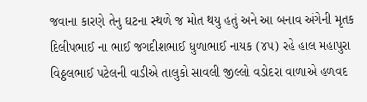જવાના કારણે તેનુ ઘટના સ્થળે જ મોત થયુ હતું અને આ બનાવ અંગેની મૃતક દિલીપભાઈ ના ભાઈ જગદીશભાઈ ધુળાભાઈ નાયક (૪૫) રહે હાલ મહાપુરા વિઠ્ઠલભાઈ પટેલની વાડીએ તાલુકો સાવલી જીલ્લો વડોદરા વાળાએ હળવદ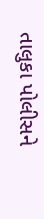તાલુકા પોલીસને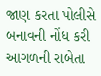જાણ કરતા પોલીસે બનાવની નોંધ કરી આગળની રાબેતા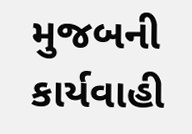મુજબની કાર્યવાહી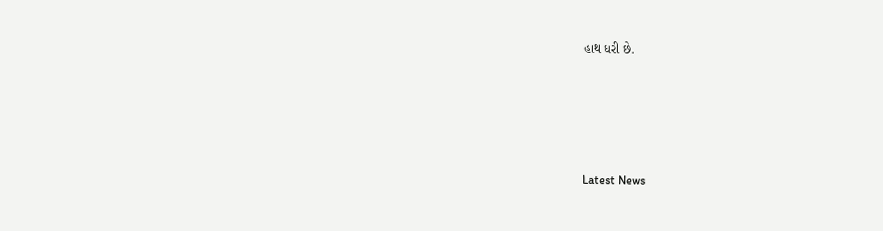હાથ ધરી છે.






Latest News